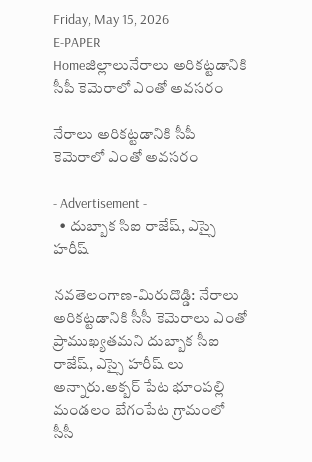Friday, May 15, 2026
E-PAPER
Homeజిల్లాలునేరాలు అరికట్టడానికి సీపీ కెమెరాలో ఎంతో అవసరం

నేరాలు అరికట్టడానికి సీపీ కెమెరాలో ఎంతో అవసరం

- Advertisement -
  • దుబ్బాక సిఐ రాజేష్, ఎస్సై హరీష్

నవతెలంగాణ-మిరుదొడ్డి: నేరాలు అరికట్టడానికి సీసీ కెమెరాలు ఎంతో ప్రాముఖ్యతమని దుబ్బాక సీఐ రాజేష్, ఎస్సై హరీష్ లు అన్నారు.అక్బర్ పేట భూంపల్లి మండలం బేగంపేట గ్రామంలో సీసీ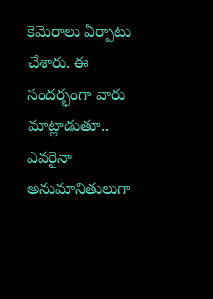కెమెరాలు ఏర్పాటు చేశారు. ఈ సందర్భంగా వారు మాట్లాడుతూ.. ఎవరైనా అనుమానితులుగా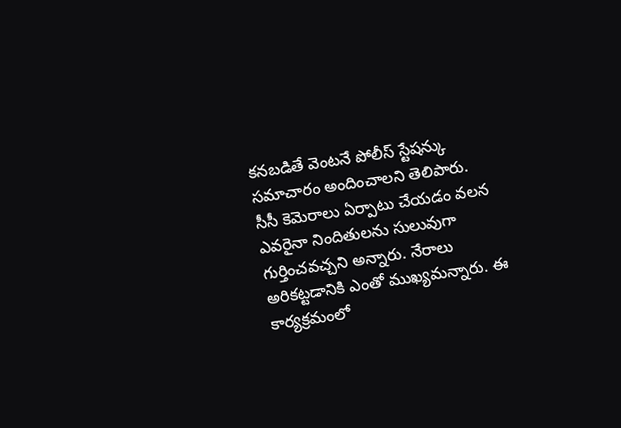కనబడితే వెంటనే పోలీస్ స్టేషన్కు సమాచారం అందించాలని తెలిపారు. సీసీ కెమెరాలు ఏర్పాటు చేయడం వలన ఎవరైనా నిందితులను సులువుగా గుర్తించవచ్చని అన్నారు. నేరాలు అరికట్టడానికి ఎంతో ముఖ్యమన్నారు. ఈ కార్యక్రమంలో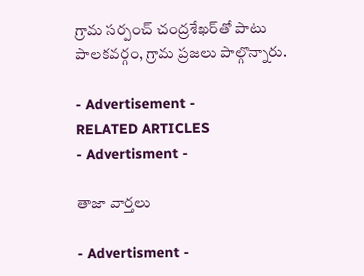గ్రామ సర్పంచ్ చంద్రశేఖర్‌తో పాటు పాలకవర్గం, గ్రామ ప్రజలు పాల్గొన్నారు.

- Advertisement -
RELATED ARTICLES
- Advertisment -

తాజా వార్తలు

- Advertisment -